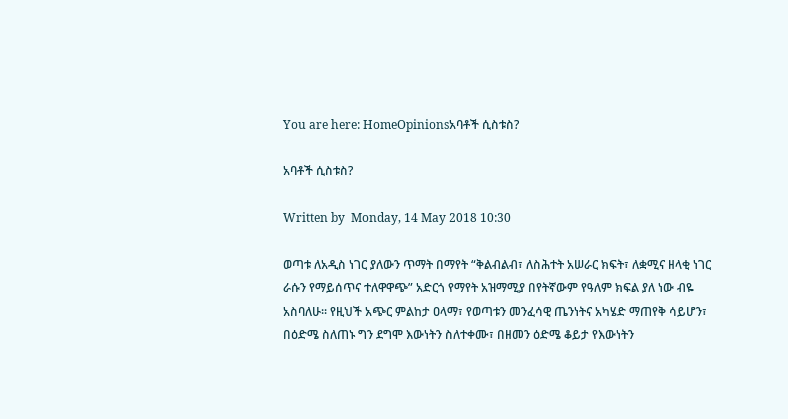You are here: HomeOpinionsአባቶች ሲስቱስ?

አባቶች ሲስቱስ?

Written by  Monday, 14 May 2018 10:30

ወጣቱ ለአዲስ ነገር ያለውን ጥማት በማየት “ቅልብልብ፣ ለስሕተት አሠራር ክፍት፣ ለቋሚና ዘላቂ ነገር ራሱን የማይሰጥና ተለዋዋጭ” አድርጎ የማየት አዝማሚያ በየትኛውም የዓለም ክፍል ያለ ነው ብዬ አስባለሁ፡፡ የዚህች አጭር ምልከታ ዐላማ፣ የወጣቱን መንፈሳዊ ጤንነትና አካሄድ ማጠየቅ ሳይሆን፣ በዕድሜ ስለጠኑ ግን ደግሞ እውነትን ስለተቀሙ፣ በዘመን ዕድሜ ቆይታ የእውነትን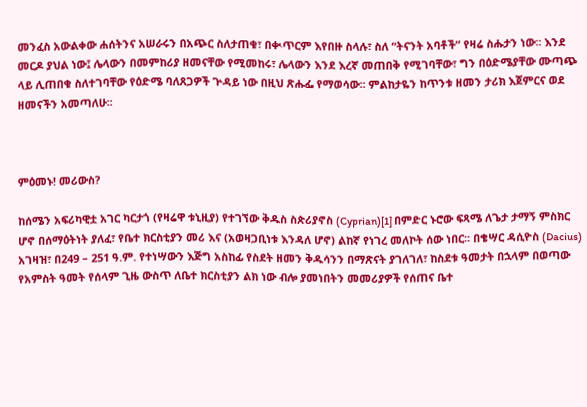መንፈስ አውልቀው ሐሰትንና አሠራሩን በአጭር ስለታጠቁ፣ በቊጥርም እየበዙ ስላሉ፣ ስለ “ትናንት አባቶች” የዛሬ ስሑታን ነው፡፡ እንደ መርዶ ያህል ነው፤ ሌላውን በመምከሪያ ዘመናቸው የሚመከሩ፣ ሌላውን እንደ እረኛ መጠበቅ የሚገባቸው፣ ግን በዕድሜያቸው ሙጣጭ ላይ ሊጠበቁ ስለተገባቸው የዕድሜ ባለጸጋዎች ጕዳይ ነው በዚህ ጽሑፌ የማወሳው፡፡ ምልከታዬን ከጥንቱ ዘመን ታሪክ እጀምርና ወደ ዘመናችን አመጣለሁ፡፡



ምዕመኑ! መሪውስ?

ከሰሜን አፍሪካዊቷ አገር ካርታጎ (የዛሬዋ ቱኒዚያ) የተገኘው ቅዱስ ስጵሪያኖስ (Cyprian)[1] በምድር ኑሮው ፍጻሜ ለጌታ ታማኝ ምስክር ሆኖ በሰማዕትነት ያለፈ፣ የቤተ ክርስቲያን መሪ እና (አወዛጋቢነቱ እንዳለ ሆኖ) ልከኛ የነገረ መለኮት ሰው ነበር፡፡ በቄሣር ዳሲዮስ (Dacius) አገዛዝ፣ በ249 – 251 ዓ.ም. የተነሣውን እጅግ አስከፊ የስደት ዘመን ቅዱሳንን በማጽናት ያገለገለ፣ ከስደቱ ዓመታት በኋላም በወጣው የአምስት ዓመት የሰላም ጊዜ ውስጥ ለቤተ ክርስቲያን ልክ ነው ብሎ ያመነበትን መመሪያዎች የሰጠና ቤተ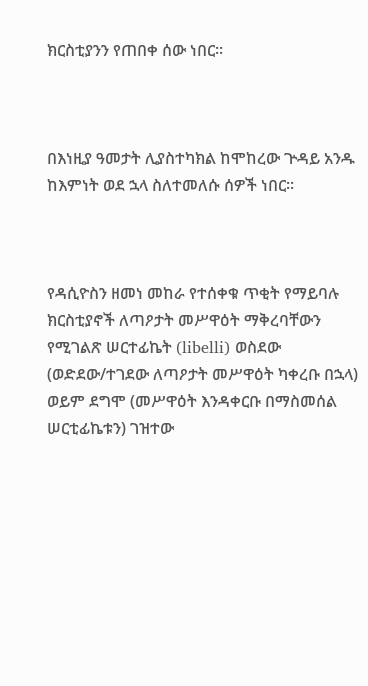ክርስቲያንን የጠበቀ ሰው ነበር፡፡



በእነዚያ ዓመታት ሊያስተካክል ከሞከረው ጕዳይ አንዱ ከእምነት ወደ ኋላ ስለተመለሱ ሰዎች ነበር፡፡



የዳሲዮስን ዘመነ መከራ የተሰቀቁ ጥቂት የማይባሉ ክርስቲያኖች ለጣዖታት መሥዋዕት ማቅረባቸውን የሚገልጽ ሠርተፊኬት (libelli) ወስደው (ወድደው/ተገደው ለጣዖታት መሥዋዕት ካቀረቡ በኋላ) ወይም ደግሞ (መሥዋዕት እንዳቀርቡ በማስመሰል ሠርቲፊኬቱን) ገዝተው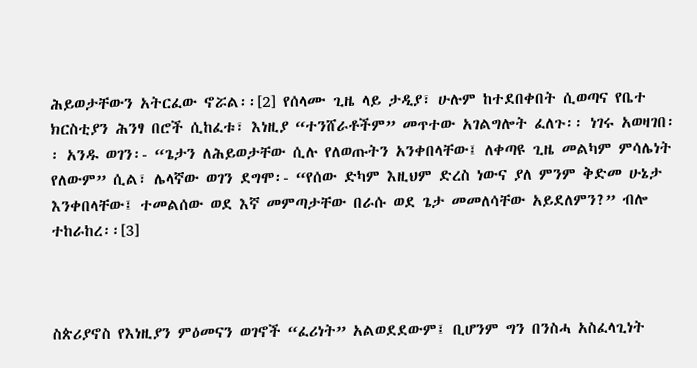ሕይወታቸውን አትርፈው ኖሯል፡፡[2] የሰላሙ ጊዜ ላይ ታዲያ፣ ሁሉም ከተደበቀበት ሲወጣና የቤተ ክርስቲያን ሕንፃ በሮች ሲከፈቱ፣ እነዚያ “ተንሸራቶችም” መጥተው አገልግሎት ፈለጉ፡፡ ነገሩ አወዛገበ፡፡ አንዱ ወገን፡- “ጌታን ለሕይወታቸው ሲሉ የለወጡትን አንቀበላቸው፤ ለቀጣዩ ጊዜ መልካም ምሳሌነት የለውም” ሲል፣ ሌላኛው ወገን ደግሞ፡- “የሰው ድካም እዚህም ድረስ ነውና ያለ ምንም ቅድመ ሁኔታ እንቀበላቸው፤ ተመልሰው ወደ እኛ መምጣታቸው በራሱ ወደ ጌታ መመለሳቸው አይደለምን?” ብሎ ተከራከረ፡፡[3]



ስጵሪያኖስ የእነዚያን ምዕመናን ወገኖች “ፈሪነት” አልወደደውም፤ ቢሆንም ግን በንስሓ አስፈላጊነት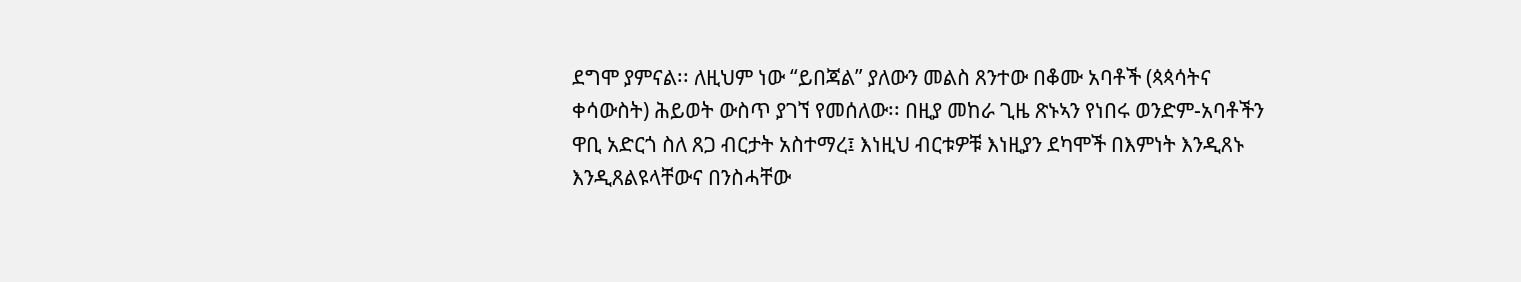ደግሞ ያምናል፡፡ ለዚህም ነው “ይበጃል” ያለውን መልስ ጸንተው በቆሙ አባቶች (ጳጳሳትና ቀሳውስት) ሕይወት ውስጥ ያገኘ የመሰለው፡፡ በዚያ መከራ ጊዜ ጽኑኣን የነበሩ ወንድም-አባቶችን ዋቢ አድርጎ ስለ ጸጋ ብርታት አስተማረ፤ እነዚህ ብርቱዎቹ እነዚያን ደካሞች በእምነት እንዲጸኑ እንዲጸልዩላቸውና በንስሓቸው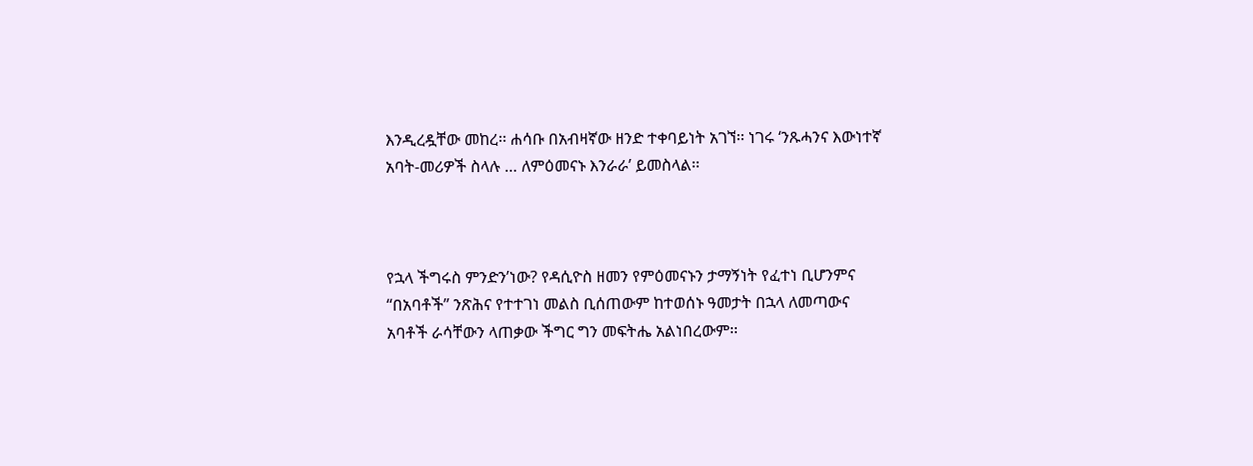እንዲረዷቸው መከረ፡፡ ሐሳቡ በአብዛኛው ዘንድ ተቀባይነት አገኘ፡፡ ነገሩ ʻንጹሓንና እውነተኛ አባት-መሪዎች ስላሉ … ለምዕመናኑ እንራራʼ ይመስላል፡፡



የኋላ ችግሩስ ምንድን’ነው? የዳሲዮስ ዘመን የምዕመናኑን ታማኝነት የፈተነ ቢሆንምና “በአባቶች” ንጽሕና የተተገነ መልስ ቢሰጠውም ከተወሰኑ ዓመታት በኋላ ለመጣውና አባቶች ራሳቸውን ላጠቃው ችግር ግን መፍትሔ አልነበረውም፡፡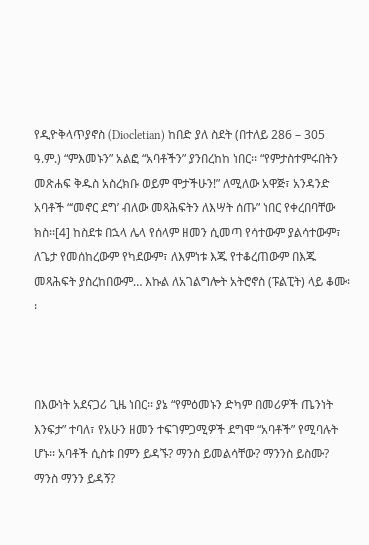የዲዮቅላጥያኖስ (Diocletian) ከበድ ያለ ስደት (በተለይ 286 – 305 ዓ.ም.) “ምእመኑን” አልፎ “አባቶችን” ያንበረከከ ነበር፡፡ “የምታስተምሩበትን መጽሐፍ ቅዱስ አስረክቡ ወይም ሞታችሁን!” ለሚለው አዋጅ፣ አንዳንድ አባቶች “‘መኖር ደግ’ ብለው መጻሕፍትን ለእሣት ሰጡ” ነበር የቀረበባቸው ክስ፡፡[4] ከስደቱ በኋላ ሌላ የሰላም ዘመን ሲመጣ የሳተውም ያልሳተውም፣ ለጌታ የመሰከረውም የካደውም፣ ለእምነቱ እጁ የተቆረጠውም በእጁ መጻሕፍት ያስረከበውም… እኩል ለአገልግሎት አትሮኖስ (ፑልፒት) ላይ ቆሙ፡፡



በእውነት አደናጋሪ ጊዜ ነበር፡፡ ያኔ “የምዕመኑን ድካም በመሪዎች ጤንነት እንፍታ” ተባለ፣ የአሁን ዘመን ተፍገምጋሚዎች ደግሞ “አባቶች” የሚባሉት ሆኑ፡፡ አባቶች ሲስቱ በምን ይዳኙ? ማንስ ይመልሳቸው? ማንንስ ይስሙ? ማንስ ማንን ይዳኝ?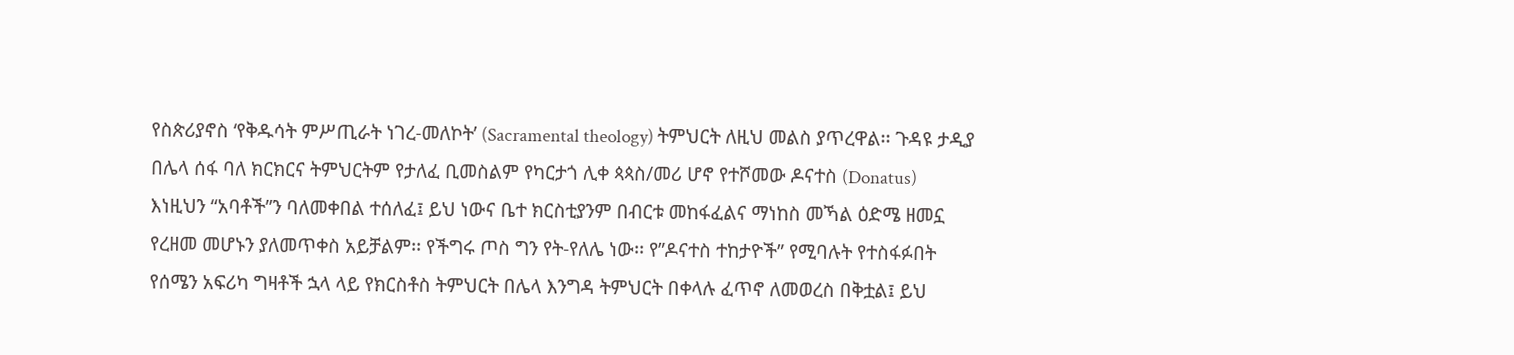የስጵሪያኖስ ‘የቅዱሳት ምሥጢራት ነገረ-መለኮት’ (Sacramental theology) ትምህርት ለዚህ መልስ ያጥረዋል፡፡ ጉዳዩ ታዲያ በሌላ ሰፋ ባለ ክርክርና ትምህርትም የታለፈ ቢመስልም የካርታጎ ሊቀ ጳጳስ/መሪ ሆኖ የተሾመው ዶናተስ (Donatus) እነዚህን “አባቶች”ን ባለመቀበል ተሰለፈ፤ ይህ ነውና ቤተ ክርስቲያንም በብርቱ መከፋፈልና ማነከስ መኻል ዕድሜ ዘመኗ የረዘመ መሆኑን ያለመጥቀስ አይቻልም፡፡ የችግሩ ጦስ ግን የት-የለሌ ነው፡፡ የ”ዶናተስ ተከታዮች” የሚባሉት የተስፋፉበት የሰሜን አፍሪካ ግዛቶች ኋላ ላይ የክርስቶስ ትምህርት በሌላ እንግዳ ትምህርት በቀላሉ ፈጥኖ ለመወረስ በቅቷል፤ ይህ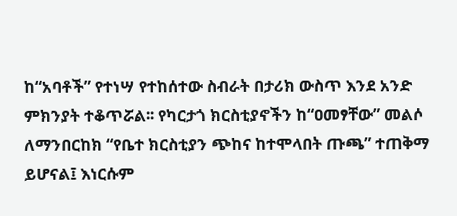ከ“አባቶች” የተነሣ የተከሰተው ስብራት በታሪክ ውስጥ እንደ አንድ ምክንያት ተቆጥሯል፡፡ የካርታጎ ክርስቲያኖችን ከ“ዐመፃቸው” መልሶ ለማንበርከክ “የቤተ ክርስቲያን ጭከና ከተሞላበት ጡጫ” ተጠቅማ ይሆናል፤ እነርሱም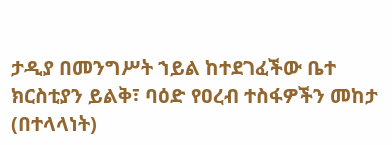ታዲያ በመንግሥት ኀይል ከተደገፈችው ቤተ ክርስቲያን ይልቅ፣ ባዕድ የዐረብ ተስፋዎችን መከታ (በተላላነት)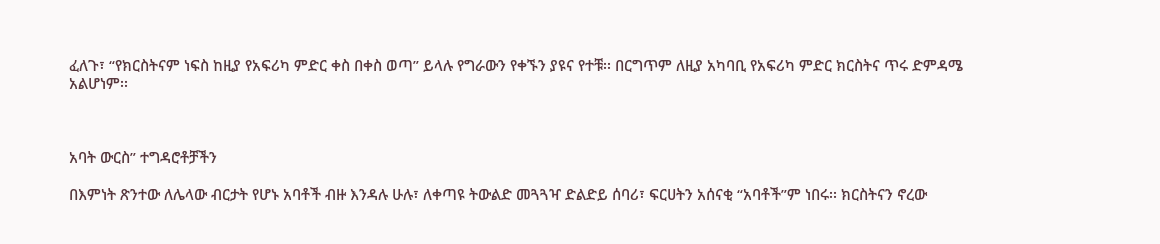ፈለጉ፣ “የክርስትናም ነፍስ ከዚያ የአፍሪካ ምድር ቀስ በቀስ ወጣ” ይላሉ የግራውን የቀኙን ያዩና የተቹ፡፡ በርግጥም ለዚያ አካባቢ የአፍሪካ ምድር ክርስትና ጥሩ ድምዳሜ አልሆነም፡፡



አባት ውርስ” ተግዳሮቶቻችን

በእምነት ጽንተው ለሌላው ብርታት የሆኑ አባቶች ብዙ እንዳሉ ሁሉ፣ ለቀጣዩ ትውልድ መጓጓዣ ድልድይ ሰባሪ፣ ፍርሀትን አሰናቂ “አባቶች”ም ነበሩ፡፡ ክርስትናን ኖረው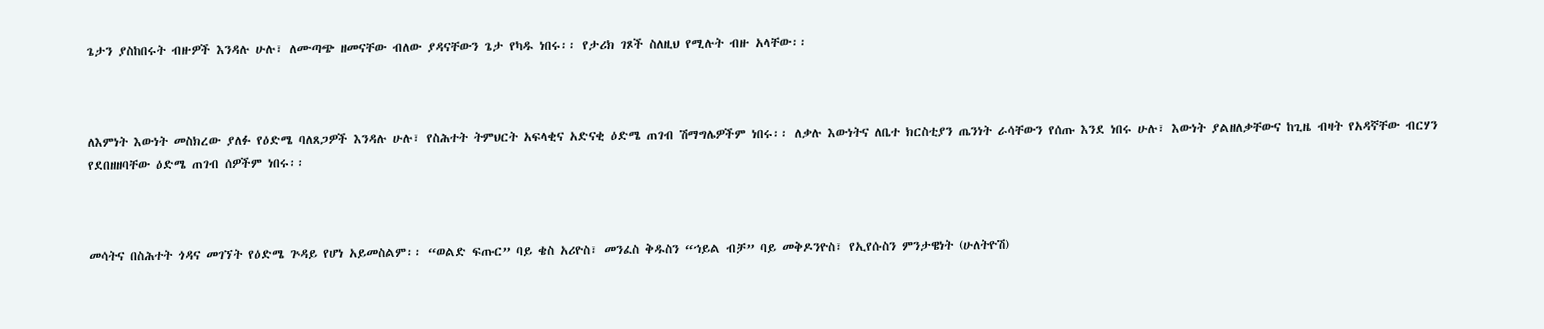ጌታን ያስከበሩት ብዙዎች እንዳሉ ሁሉ፣ ለሙጣጭ ዘመናቸው ብለው ያዳናቸውን ጌታ የካዱ ነበሩ፡፡ የታሪክ ገጾች ስለዚህ የሚሉት ብዙ አላቸው፡፡



ለእምነት እውነት መስክረው ያለፉ የዕድሜ ባለጸጋዎች እንዳሉ ሁሉ፣ የስሕተት ትምህርት አፍላቂና አድናቂ ዕድሜ ጠገብ ሽማግሌዎችም ነበሩ፡፡ ለቃሉ እውነትና ለቤተ ክርስቲያን ጤንነት ራሳቸውን የሰጡ እንደ ነበሩ ሁሉ፣ እውነት ያልዘለቃቸውና ከጊዜ ብዛት የአዳኛቸው ብርሃን የደበዘዘባቸው ዕድሜ ጠገብ ሰዎችም ነበሩ፡፡



መሳትና በስሕተት ጎዳና መገኘት የዕድሜ ጕዳይ የሆነ አይመስልም፡፡ “ወልድ ፍጡር” ባይ ቄስ አሪዮስ፣ መንፈስ ቅዱስን “ኀይል ብቻ” ባይ መቅዶንዮስ፣ የኢየሱስን ምንታዌነት (ሁለትዮሽ)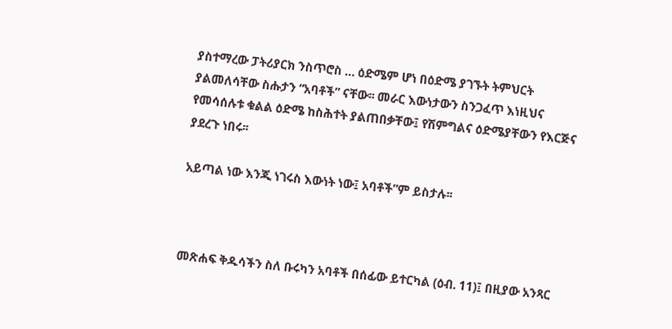ያስተማረው ፓትሪያርክ ንስጥሮስ … ዕድሜም ሆነ በዕድሜ ያገኙት ትምህርት ያልመለሳቸው ስሑታን “አባቶች” ናቸው፡፡ መራር እውነታውን ስንጋፈጥ እነዚህና የመሳሰሉቱ ቁልል ዕድሜ ከስሕተት ያልጠበቃቸው፤ የሽምግልና ዕድሜያቸውን የእርጅና ያደረጉ ነበሩ፡፡

አይጣል ነው እንጂ ነገሩስ እውነት ነው፤ አባቶች”ም ይስታሉ፡፡



መጽሐፍ ቅዱሳችን ስለ ቡሩካን አባቶች በሰፊው ይተርካል (ዕብ. 11)፤ በዚያው አንጻር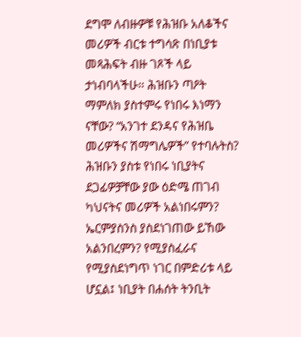ደግሞ ለብዙዎቹ የሕዝቡ አለቆችና መሪዎች ብርቱ ተግሳጽ በነቢያቱ መጻሕፍት ብዙ ገጾች ላይ ታነብባላችሁ፡፡ ሕዝቡን ጣዖት ማምለክ ያስተምሩ የነበሩ እነማን ናቸው? “አንገተ ደንዳና የሕዝቤ መሪዎችና ሽማግሌዎች” የተባሉትስ? ሕዝቡን ያስቱ የነበሩ ነቢያትና ደጋፊዎቻቸው ያው ዕድሜ ጠገብ ካህናትና መሪዎች አልነበሩምን? ኤርምያስንስ ያስደነገጠው ይኸው አልንበረምን? የሚያስፈራና የሚያስደነግጥ ነገር በምድሪቱ ላይ ሆኗል፤ ነቢያት በሐሰት ትንቢት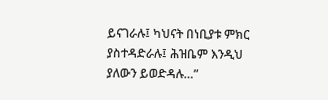ይናገራሉ፤ ካህናት በነቢያቱ ምክር ያስተዳድራሉ፤ ሕዝቤም እንዲህ ያለውን ይወድዳሉ…”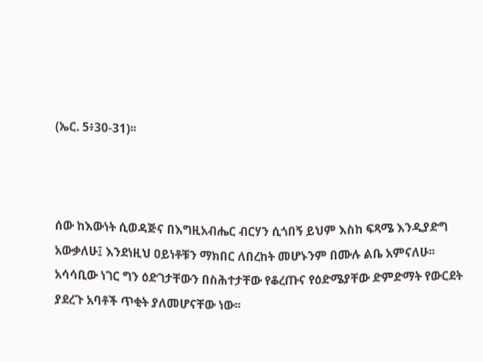(ኤር. 5፥30-31)፡፡



ሰው ከእውነት ሲወዳጅና በእግዚአብሔር ብርሃን ሲጎበኝ ይህም እስከ ፍጻሜ እንዲያድግ አውቃለሁ፤ እንደነዚህ ዐይነቶቹን ማክበር ለበረከት መሆኑንም በሙሉ ልቤ አምናለሁ፡፡ አሳሳቢው ነገር ግን ዕድገታቸውን በስሕተታቸው የቆረጡና የዕድሜያቸው ድምድማት የውርደት ያደረጉ አባቶች ጥቂት ያለመሆናቸው ነው፡፡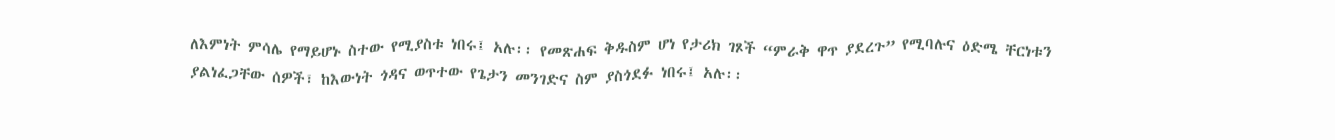ለእምነት ምሳሌ የማይሆኑ ስተው የሚያስቱ ነበሩ፤ አሉ፡፡ የመጽሐፍ ቅዱስም ሆነ የታሪክ ገጾች “ምራቅ ዋጥ ያደረጉ” የሚባሉና ዕድሜ ቸርነቱን ያልነፈጋቸው ሰዎች፣ ከእውነት ጎዳና ወጥተው የጌታን መንገድና ስም ያስጎደፉ ነበሩ፤ አሉ፡፡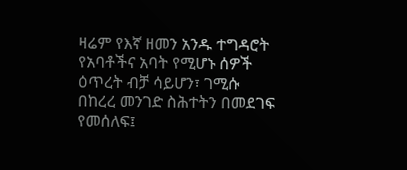ዛሬም የእኛ ዘመን አንዱ ተግዳሮት የአባቶችና አባት የሚሆኑ ሰዎች ዕጥረት ብቻ ሳይሆን፣ ገሚሱ በከረረ መንገድ ስሕተትን በመደገፍ የመሰለፍ፤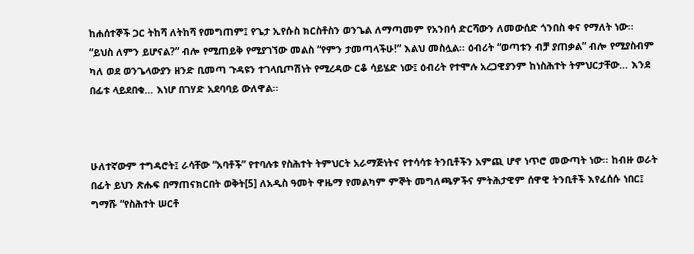ከሐሰተኞች ጋር ትከሻ ለትከሻ የመግጠም፤ የጌታ ኢየሱስ ክርስቶስን ወንጌል ለማጣመም የአንበሳ ድርሻውን ለመውሰድ ጎንበስ ቀና የማለት ነው፡፡ “ይህስ ለምን ይሆናል?” ብሎ የሚጠይቅ የሚያገኘው መልስ “የምን ታመጣላችሁ!” እልህ መስሏል፡፡ ዕብሪት “ወጣቱን ብቻ ያጠቃል” ብሎ የሚያስብም ካለ ወደ ወንጌላውያን ዘንድ ቢመጣ ጉዳዩን ተገላቢጦሽነት የሚረዳው ርቆ ሳይሄድ ነው፤ ዕብሪት የተሞሉ አረጋዊያንም ከነስሕተት ትምህርታቸው… እንደ በፊቱ ላይደበቁ… እነሆ በገሃድ አደባባይ ውለዋል፡፡



ሁለተኛውም ተግዳሮት፤ ራሳቸው “አባቶች” የተባሉቱ የስሕተት ትምህርት አራማጅነትና የተሳሳቱ ትንቢቶችን አምጪ ሆኖ ነጥሮ መውጣት ነው፡፡ ከብዙ ወራት በፊት ይህን ጽሑፍ በማጠናክርበት ወቅት[5] ለአዲስ ዓመት ዋዜማ የመልካም ምኞት መግለጫዎችና ምትሕታዊም ሰዋዊ ትንቢቶች እየፈሰሱ ነበር፤ ግማሹ “የስሕተት ሠርቶ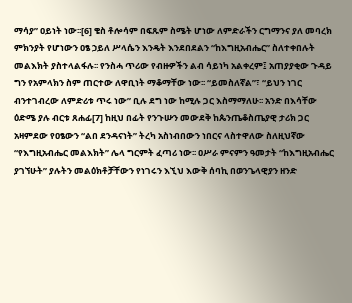ማሳያ” ዐይነት ነው፡፡[6] ቄስ ቶሎሳም በፍጹም ስሜት ሆነው ለምድራችን ርግማንና ያለ መባረክ ምክንያት የሆነውን ዐፄ ኃይለ ሥላሴን እንዴት እንደበደልን “ከእግዚአብሔር” ስለተቀበሉት መልእክት ያስተላልፋሉ፡፡ የንስሓ ጥሪው የብዙዎችን ልብ ሳይነካ አልቀረም፤ አጠያያቂው ጉዳይ ግን የአምላክን ስም ጠርተው ለዋቢነት ማቆማቸው ነው፡፡ “ይመስለኛል”፣ “ይህን ነገር ብንተገብረው ለምድሪቱ ጥሩ ነው” ቢሉ ደግ ነው ከሚሉ ጋር እስማማለሁ፡፡ አንድ በእሳቸው ዕድሜ ያሉ ብርቱ ጸሐፊ[7] ከዚህ በፊት የንጉሡን መውደቅ ከጴንጤቆስጤያዊ ታሪክ ጋር አዛምደው የዐፄውን “ልበ ደንዳናነት” ትረካ አስነብበውን ነበርና ላስተዋለው ስለዚህኛው “የእግዚአብሔር መልእክት” ሌላ ግርምት ፈጣሪ ነው፡፡ ዐሥራ ምናምን ዓመታት “ከእግዚአብሔር ያገኘሁት” ያሉትን መልዕክቶቻቸውን የነገሩን እኚህ እውቅ ሰባኪ በወንጌላዊያን ዘንድ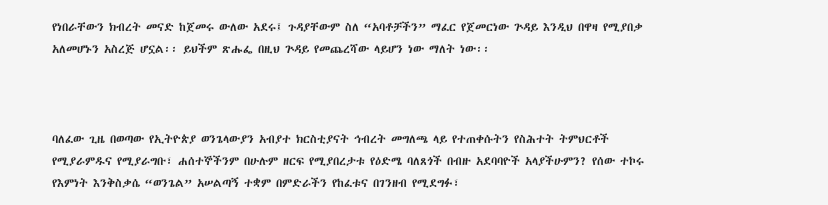የነበራቸውን ክብረት መናድ ከጀመሩ ውለው አደሩ፤ ጉዳያቸውም ስለ “አባቶቻችን” ማፈር የጀመርነው ጕዳይ እንዲህ በዋዛ የሚያበቃ አለመሆኑን አስረጅ ሆኗል፡፡ ይህችም ጽሑፌ በዚህ ጕዳይ የመጨረሻው ላይሆን ነው ማለት ነው፡፡



ባለፈው ጊዜ በወጣው የኢትዮጵያ ወንጌላውያን አብያተ ክርስቲያናት ኅብረት መግለጫ ላይ የተጠቀሱትን የስሕተት ትምህርቶች የሚያራምዱና የሚያራግቡ፣ ሐሰተኞችንም በሁሉም ዘርፍ የሚያበረታቱ የዕድሜ ባለጸጎች በብዙ አደባባዮች አላያችሁምን? የሰው ተኮሩ የእምነት እንቅስቃሴ “ወንጌል” አሠልጣኝ ተቋም በምድራችን የከፈቱና በገንዘብ የሚደግፉ፣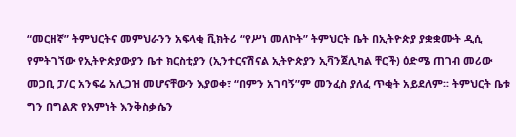“መርዘኛ” ትምህርትና መምህራንን አፍላቂ ቪክትሪ “የሥነ መለኮት” ትምህርት ቤት በኢትዮጵያ ያቋቋሙት ዲሲ የምትገኘው የኢትዮጵያውያን ቤተ ክርስቲያን (ኢንተርናሽናል ኢትዮጵያን ኢቫንጀሊካል ቸርች) ዕድሜ ጠገብ መሪው መጋቢ ፓ/ር አንፍሬ አሊጋዝ መሆናቸውን እያወቀ፣ “በምን አገባኝ”ም መንፈስ ያለፈ ጥቂት አይደለም፡፡ ትምህርት ቤቱ ግን በግልጽ የእምነት እንቅስቃሴን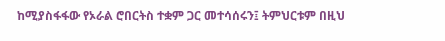ከሚያስፋፋው የኦራል ሮበርትስ ተቋም ጋር መተሳሰሩን፤ ትምህርቱም በዚህ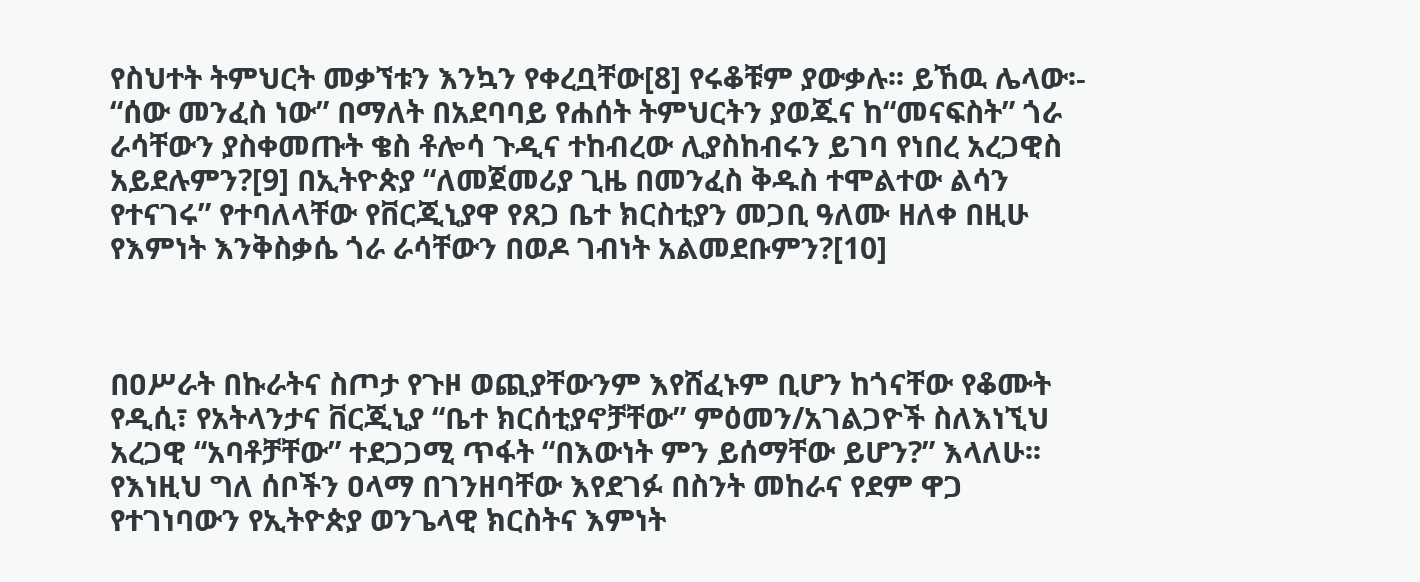የስህተት ትምህርት መቃኘቱን እንኳን የቀረቧቸው[8] የሩቆቹም ያውቃሉ፡፡ ይኸዉ ሌላው፡- “ሰው መንፈስ ነው” በማለት በአደባባይ የሐሰት ትምህርትን ያወጁና ከ“መናፍስት” ጎራ ራሳቸውን ያስቀመጡት ቄስ ቶሎሳ ጉዲና ተከብረው ሊያስከብሩን ይገባ የነበረ አረጋዊስ አይደሉምን?[9] በኢትዮጵያ “ለመጀመሪያ ጊዜ በመንፈስ ቅዱስ ተሞልተው ልሳን የተናገሩ” የተባለላቸው የቨርጂኒያዋ የጸጋ ቤተ ክርስቲያን መጋቢ ዓለሙ ዘለቀ በዚሁ የእምነት እንቅስቃሴ ጎራ ራሳቸውን በወዶ ገብነት አልመደቡምን?[10]



በዐሥራት በኩራትና ስጦታ የጉዞ ወጪያቸውንም እየሸፈኑም ቢሆን ከጎናቸው የቆሙት የዲሲ፣ የአትላንታና ቨርጂኒያ “ቤተ ክርሰቲያኖቻቸው” ምዕመን/አገልጋዮች ስለእነኚህ አረጋዊ “አባቶቻቸው” ተደጋጋሚ ጥፋት “በእውነት ምን ይሰማቸው ይሆን?” እላለሁ፡፡ የእነዚህ ግለ ሰቦችን ዐላማ በገንዘባቸው እየደገፉ በስንት መከራና የደም ዋጋ የተገነባውን የኢትዮጵያ ወንጌላዊ ክርስትና እምነት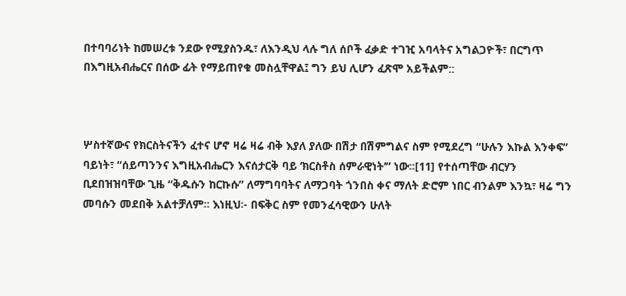በተባባሪነት ከመሠረቱ ንደው የሚያስንዱ፣ ለእንዲህ ላሉ ግለ ሰቦች ፈቃድ ተገዢ አባላትና አግልጋዮች፣ በርግጥ በእግዚአብሔርና በሰው ፊት የማይጠየቁ መስሏቸዋል፤ ግን ይህ ሊሆን ፈጽሞ አይችልም::



ሦስተኛውና የክርስትናችን ፈተና ሆኖ ዛሬ ዛሬ ብቅ እያለ ያለው በሽታ በሽምግልና ስም የሚደረግ “ሁሉን እኩል እንቀፍ” ባይነት፣ “ሰይጣንንና እግዚአብሔርን እናሰታርቅ ባይ ‘ክርስቶስ ሰምራዊነት’” ነው፡፡[11] የተሰጣቸው ብርሃን ቢደበዝዝባቸው ጊዜ “ቅዱሱን ከርኩሱ” ለማግባባትና ለማጋባት ጎንበስ ቀና ማለት ድሮም ነበር ብንልም እንኳ፣ ዛሬ ግን መባሱን መደበቅ አልተቻለም፡፡ እነዚህ፡- በፍቅር ስም የመንፈሳዊውን ሁለት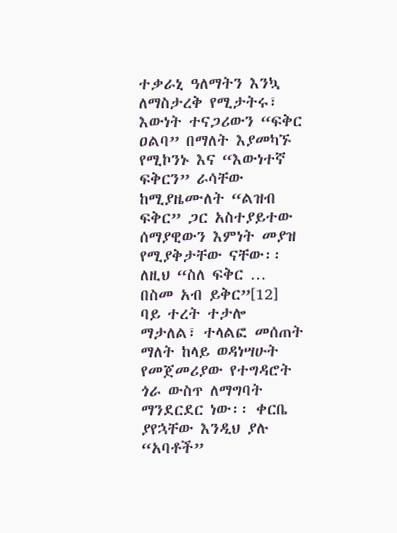ተቃራኒ ዓለማትን እንኳ ለማስታረቅ የሚታትሩ፣ እውነት ተናጋሪውን “ፍቅር ዐልባ” በማለት እያመካኙ የሚኮንኑ እና “እውነተኛ ፍቅርን” ራሳቸው ከሚያዜሙለት “ልዝብ ፍቅር” ጋር አስተያይተው ሰማያዊውን እምነት መያዝ የሚያቅታቸው ናቸው፡፡ ለዚህ “ስለ ፍቅር … በስመ አብ ይቅር”[12] ባይ ተረት ተታሎ ማታለል፣ ተላልፎ መሰጠት ማለት ከላይ ወዳነሣሁት የመጀመሪያው የተግዳሮት ጎራ ውስጥ ለማግባት ማንደርደር ነው፡፡ ቀርቤ ያየኋቸው እንዲህ ያሉ “አባቶች”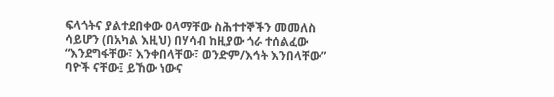ፍላጎትና ያልተደበቀው ዐላማቸው ስሕተተኞችን መመለስ ሳይሆን (በአካል እዚህ) በሃሳብ ከዚያው ጎራ ተሰልፈው “እንደግፋቸው፣ እንቀበላቸው፣ ወንድም/እኅት እንበላቸው” ባዮች ናቸው፤ ይኸው ነውና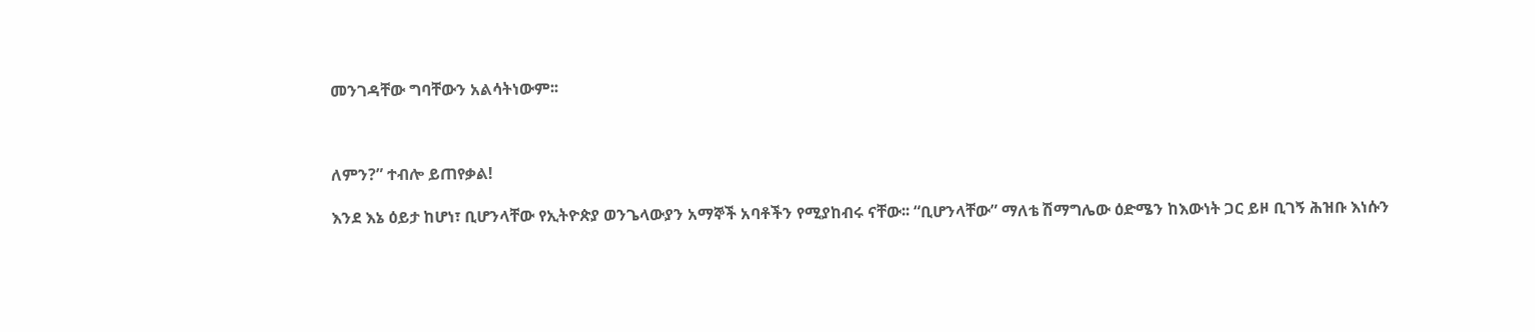መንገዳቸው ግባቸውን አልሳትነውም፡፡



ለምን?” ተብሎ ይጠየቃል!

እንደ እኔ ዕይታ ከሆነ፣ ቢሆንላቸው የኢትዮጵያ ወንጌላውያን አማኞች አባቶችን የሚያከብሩ ናቸው፡፡ “ቢሆንላቸው” ማለቴ ሽማግሌው ዕድሜን ከእውነት ጋር ይዞ ቢገኝ ሕዝቡ እነሱን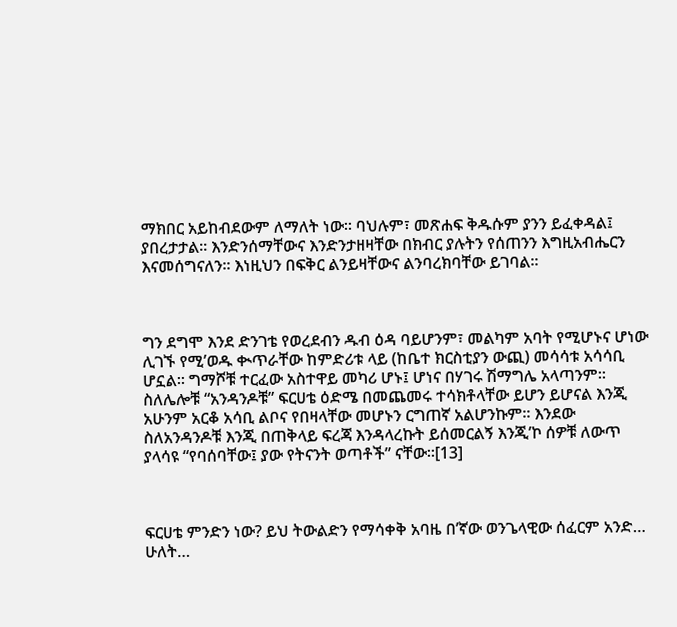ማክበር አይከብደውም ለማለት ነው፡፡ ባህሉም፣ መጽሐፍ ቅዱሱም ያንን ይፈቀዳል፤ ያበረታታል፡፡ እንድንሰማቸውና እንድንታዘዛቸው በክብር ያሉትን የሰጠንን እግዚአብሔርን እናመሰግናለን፡፡ እነዚህን በፍቅር ልንይዛቸውና ልንባረክባቸው ይገባል፡፡



ግን ደግሞ እንደ ድንገቴ የወረደብን ዱብ ዕዳ ባይሆንም፣ መልካም አባት የሚሆኑና ሆነው ሊገኙ የሚ’ወዱ ቊጥራቸው ከምድሪቱ ላይ (ከቤተ ክርስቲያን ውጪ) መሳሳቱ አሳሳቢ ሆኗል፡፡ ግማሾቹ ተርፈው አስተዋይ መካሪ ሆኑ፤ ሆነና በሃገሩ ሽማግሌ አላጣንም፡፡ ስለሌሎቹ “አንዳንዶቹ” ፍርሀቴ ዕድሜ በመጨመሩ ተሳክቶላቸው ይሆን ይሆናል እንጂ አሁንም አርቆ አሳቢ ልቦና የበዛላቸው መሆኑን ርግጠኛ አልሆንኩም፡፡ እንደው ስለአንዳንዶቹ እንጂ በጠቅላይ ፍረጃ እንዳላረኩት ይሰመርልኝ እንጂ’ኮ ሰዎቹ ለውጥ ያላሳዩ “የባሰባቸው፤ ያው የትናንት ወጣቶች” ናቸው፡፡[13]



ፍርሀቴ ምንድን ነው? ይህ ትውልድን የማሳቀቅ አባዜ በ’ኛው ወንጌላዊው ሰፈርም አንድ… ሁለት…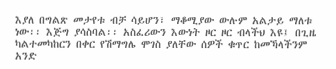እያለ በግልጽ መታየቱ ብቻ ሳይሆን፣ ማቆሚያው ውሉም አልታይ ማለቱ ነው፡፡ እጅግ ያሳስባል፡፡ አስፈሪውን እውነት ዞር ዞር ብላችህ እዩ፤ በጊዜ ካልተመካከርን በቀር የሽማግሌ ሞገስ ያለቸው ሰዎች ቁጥር ከመኻላችንም አንድ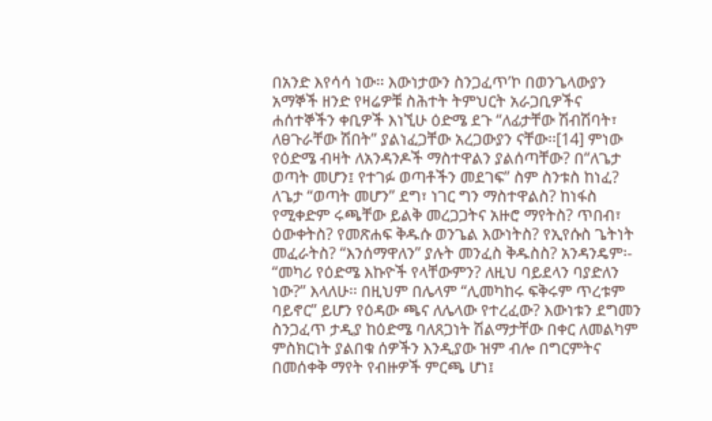በአንድ እየሳሳ ነው፡፡ እውነታውን ስንጋፈጥʼኮ በወንጌላውያን አማኞች ዘንድ የዛሬዎቹ ስሕተት ትምህርት አራጋቢዎችና ሐሰተኞችን ቀቢዎች እነኚሁ ዕድሜ ደጉ “ለፊታቸው ሽብሽባት፣ ለፀጉራቸው ሽበት” ያልነፈጋቸው አረጋውያን ናቸው፡፡[14] ምነው የዕድሜ ብዛት ለአንዳንዶች ማስተዋልን ያልሰጣቸው? በ“ለጌታ ወጣት መሆን፤ የተገፉ ወጣቶችን መደገፍ” ስም ስንቱስ ከነፈ? ለጌታ “ወጣት መሆን” ደግ፣ ነገር ግን ማስተዋልስ? ከነፋስ የሚቀድም ሩጫቸው ይልቅ መረጋጋትና አዙሮ ማየትስ? ጥበብ፣ ዕውቀትስ? የመጽሐፍ ቅዱሱ ወንጌል እውነትስ? የኢየሱስ ጌትነት መፈራትስ? “እንሰማዋለን” ያሉት መንፈስ ቅዱስስ? አንዳንዴም፡- “መካሪ የዕድሜ እኩዮች የላቸውምን? ለዚህ ባይደላን ባያድለን ነው?” እላለሁ፡፡ በዚህም በሌላም “ሊመካከሩ ፍቅሩም ጥረቱም ባይኖር” ይሆን የዕዳው ጫና ለሌላው የተረፈው? እውነቱን ደግመን ስንጋፈጥ ታዲያ ከዕድሜ ባለጸጋነት ሽልማታቸው በቀር ለመልካም ምስክርነት ያልበቁ ሰዎችን እንዲያው ዝም ብሎ በግርምትና በመሰቀቅ ማየት የብዙዎች ምርጫ ሆነ፤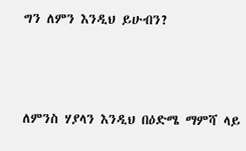ግን ለምን እንዲህ ይሁብን?



ለምንስ ሃያላን እንዲህ በዕድሜ ማምሻ ላይ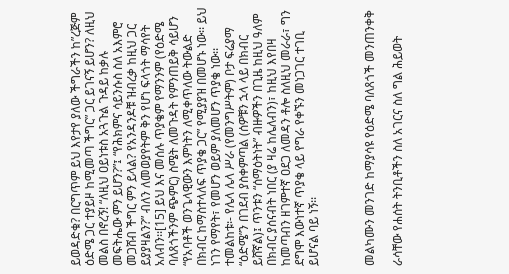ይወዳድቁ? በርግጥም ይህ እየታየ ያለው ችግራችን ከ”ረጅም ዕድሜ ጋር ተያይዞ ከሚመጣ ችግር” ጋር ይገናኝ ይሆን? ለዚህ መልስ በኖረኝ! “ለዚህ ዐይነቱስ አጓጉል ጉዳይ ከቃሉ መፍትሔው ምን ይሆን?”፤ “የሕክምና ሳይንሱስ ስለ አእምሮ መጋሸብ ችግር ምን ይላል? የአንዳንዶቹ ዝብረቃ ከዚህ ጋር ይያያዛልን?” ብለን ለመወያየትም ቅን የሆነ ፍላጎት ማሳየት አለብን፡፡[15] ይህ እና መሰሉ ጥያቄም የማንንም (የዕድሜ ባለጸጎችንም ጭምር) ስሜት ለመጉዳት የምንጠይቅ ሳይሆን “የአባቶች ወንጌላዊውን እምነትን ለሚቀጥለው ትውልድ በክብር ከማስተላለፍ ጥያቄ ጋር” የሚያያዝ በመሆኑ ነው፡፡ ይህ ነገን የማየት፣ የመሆን ወይም ያለመሆን ጥያቄ ነው፡፡ ተመልከቱ፡- የሌላ ሌላ ሥራ (የመንግሥትም) ቦታ ፍሬያማ “ዕድሜ”ን በገደብ ያስቀምጣል (ሰዎቹን ኋላ ላይ በክብር ይሸኛል)፤ ጥንቱን “ሰማዕትነት” ብዙዎችን በጊዜ ከዚህ ዓለም በክብር ያሰናብት ነበር (ያ ዛሬ ከሌለብን)፣ ከዚህ እየበዛ ከመጣብን ዘገምተኛ ዐደጋ ለመዳን ቶሎ ስለዚህ መራራ፣ ግን ደግሞ እውነተኛ ጥያቄ ላይ የግራ የቀኙን መነጋገር ተገቢ ይሆናል ባይ ነኝ፡፡



መልካሙን መንገድ ከማያሳዩ የዕድሜ ባለጸጎች መንጠንቀቅ

ራሳቸው የሐሰት ትንቢቶችን ስለ አገርና ስለ ግል ሕይወት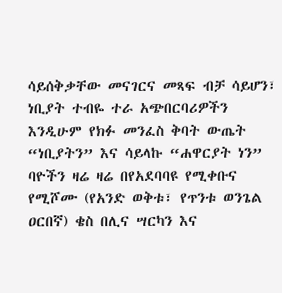ሳይሰቅቃቸው መናገርና መጻፍ ብቻ ሳይሆን፣ ነቢያት ተብዬ ተራ አጭበርባሪዎችን እንዲሁም የክፉ መንፈስ ቅባት ውጤት “ነቢያትን” እና ሳይላኩ “ሐዋርያት ነን” ባዮችን ዛሬ ዛሬ በየአደባባዩ የሚቀቡና የሚሾሙ (የአንድ ወቅቱ፣ የጥንቱ ወንጌል ዐርበኛ) ቄስ በሊና ሣርካን እና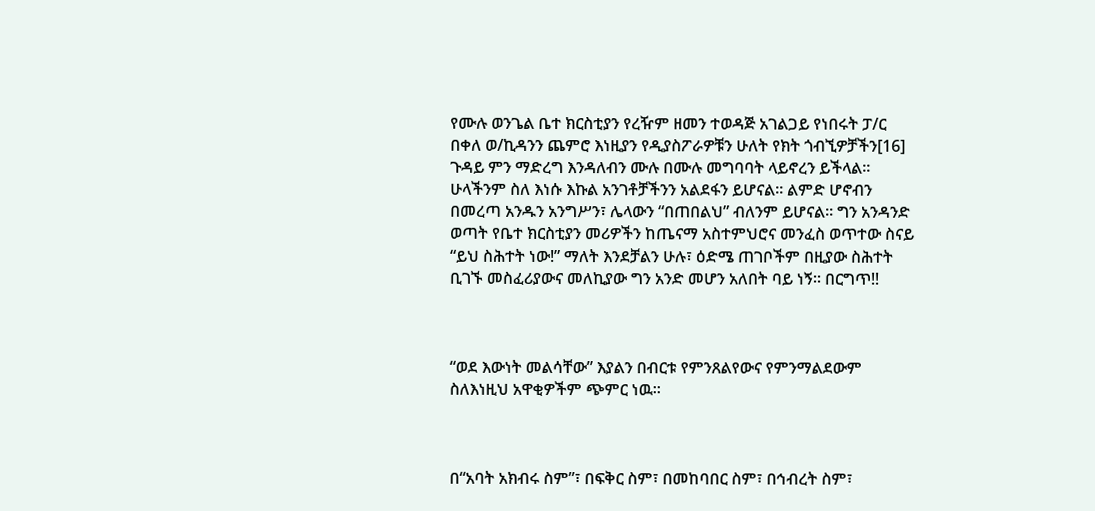የሙሉ ወንጌል ቤተ ክርስቲያን የረዥም ዘመን ተወዳጅ አገልጋይ የነበሩት ፓ/ር በቀለ ወ/ኪዳንን ጨምሮ እነዚያን የዲያስፖራዎቹን ሁለት የክት ጎብኚዎቻችን[16] ጉዳይ ምን ማድረግ እንዳለብን ሙሉ በሙሉ መግባባት ላይኖረን ይችላል፡፡ ሁላችንም ስለ እነሱ እኩል አንገቶቻችንን አልደፋን ይሆናል፡፡ ልምድ ሆኖብን በመረጣ አንዱን አንግሥን፣ ሌላውን “በጠበልህ” ብለንም ይሆናል፡፡ ግን አንዳንድ ወጣት የቤተ ክርስቲያን መሪዎችን ከጤናማ አስተምህሮና መንፈስ ወጥተው ስናይ “ይህ ስሕተት ነው!” ማለት እንደቻልን ሁሉ፣ ዕድሜ ጠገቦችም በዚያው ስሕተት ቢገኙ መስፈሪያውና መለኪያው ግን አንድ መሆን አለበት ባይ ነኝ፡፡ በርግጥ!!



“ወደ እውነት መልሳቸው” እያልን በብርቱ የምንጸልየውና የምንማልደውም ስለእነዚህ አዋቂዎችም ጭምር ነዉ፡፡



በ“አባት አክብሩ ስም”፣ በፍቅር ስም፣ በመከባበር ስም፣ በኅብረት ስም፣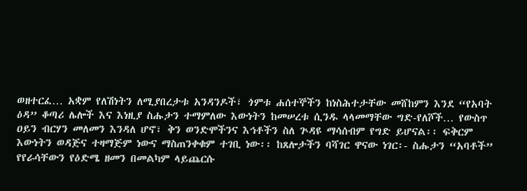ወዘተርፈ… አቋም የለሽነትን ለሚያበረታቱ አንዳንዶች፣ ጎምቱ ሐሰተኞችን ከነስሕተታቸው መሸከምን እንደ “የአባት ዕዳ” ቆጣሪ ሌሎች እና እነዚያ ስሑታን ተማምለው እውነትን ከመሠረቱ ሲንዱ ላላመማቸው ግድ-የለሾች… የውስጥ ዐይን ብርሃን መለመን እንዳለ ሆኖ፣ ቅን ወንድሞችንና እኅቶችን ስለ ጕዳዩ ማሳሰብም የግድ ይሆናል፡፡ ፍቅርም እውነትን ወዳጅና ተዛማጅም ነውና ማስጠንቀቁም ተገቢ ነው፡፡ ከጸሎታችን ባሻገር ዋናው ነገር፡- ስሑታን “አባቶች” የየራሳቸውን የዕድሜ ዘመን በመልካም ላይጨርሱ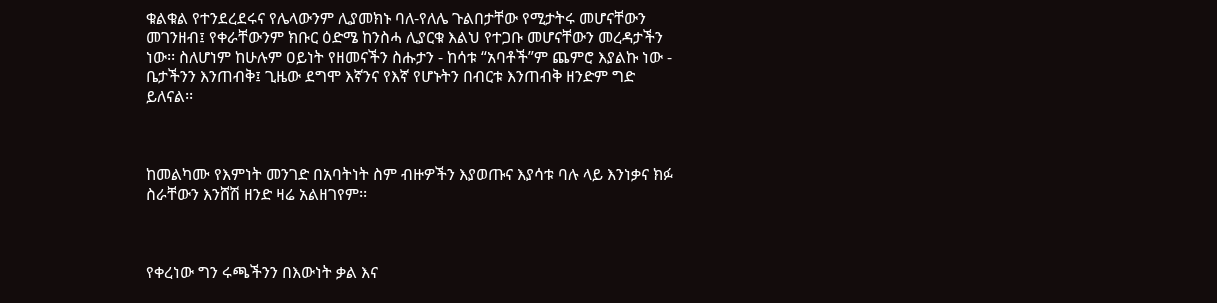ቁልቁል የተንደረደሩና የሌላውንም ሊያመክኑ ባለ-የለሌ ጉልበታቸው የሚታትሩ መሆናቸውን መገንዘብ፤ የቀራቸውንም ክቡር ዕድሜ ከንስሓ ሊያርቁ እልህ የተጋቡ መሆናቸውን መረዳታችን ነው፡፡ ስለሆነም ከሁሉም ዐይነት የዘመናችን ስሑታን - ከሳቱ “አባቶች”ም ጨምሮ እያልኩ ነው - ቤታችንን እንጠብቅ፤ ጊዜው ደግሞ እኛንና የእኛ የሆኑትን በብርቱ እንጠብቅ ዘንድም ግድ ይለናል፡፡



ከመልካሙ የእምነት መንገድ በአባትነት ስም ብዙዎችን እያወጡና እያሳቱ ባሉ ላይ እንነቃና ክፉ ስራቸውን እንሸሽ ዘንድ ዛሬ አልዘገየም፡፡



የቀረነው ግን ሩጫችንን በእውነት ቃል እና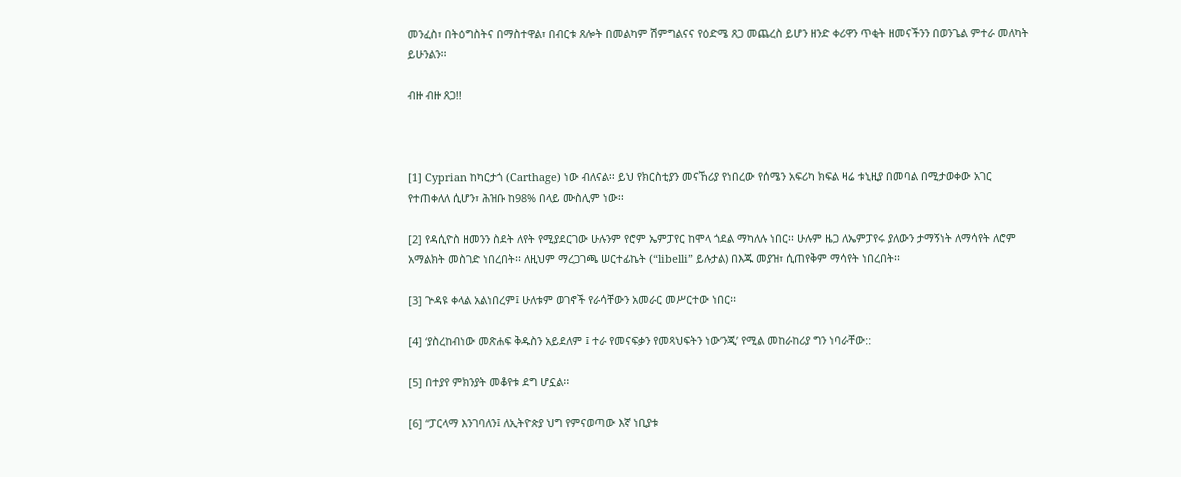መንፈስ፣ በትዕግስትና በማስተዋል፣ በብርቱ ጸሎት በመልካም ሽምግልናና የዕድሜ ጸጋ መጨረስ ይሆን ዘንድ ቀሪዋን ጥቂት ዘመናችንን በወንጌል ምተራ መለካት ይሁንልን፡፡

ብዙ ብዙ ጸጋ!!



[1] Cyprian ከካርታጎ (Carthage) ነው ብለናል፡፡ ይህ የክርስቲያን መናኸሪያ የነበረው የሰሜን አፍሪካ ክፍል ዛሬ ቱኒዚያ በመባል በሚታወቀው አገር የተጠቀለለ ሲሆን፣ ሕዝቡ ከ98% በላይ ሙስሊም ነው፡፡

[2] የዳሲዮስ ዘመንን ስደት ለየት የሚያደርገው ሁሉንም የሮም ኤምፓየር ከሞላ ጎደል ማካለሉ ነበር፡፡ ሁሉም ዜጋ ለኤምፓየሩ ያለውን ታማኝነት ለማሳየት ለሮም አማልክት መስገድ ነበረበት፡፡ ለዚህም ማረጋገጫ ሠርተፊኬት (“libelli” ይሉታል) በእጁ መያዝ፣ ሲጠየቅም ማሳየት ነበረበት፡፡

[3] ጕዳዩ ቀላል አልነበረም፤ ሁለቱም ወገኖች የራሳቸውን አመራር መሥርተው ነበር፡፡

[4] ‘ያስረከብነው መጽሐፍ ቅዱስን አይደለም ፤ ተራ የመናፍቃን የመጻህፍትን ነው’ንጂ’ የሚል መከራከሪያ ግን ነባራቸው::

[5] በተያየ ምክንያት መቆየቱ ደግ ሆኗል፡፡

[6] “ፓርላማ እንገባለን፤ ለኢትዮጵያ ህግ የምናወጣው እኛ ነቢያቱ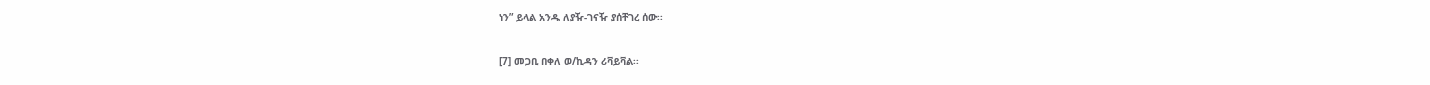ነን” ይላል አንዱ ለያዥ-ገናዥ ያሰቸገረ ሰው፡፡

[7] መጋቢ በቀለ ወ/ኪዳን ሪቫይቫል፡፡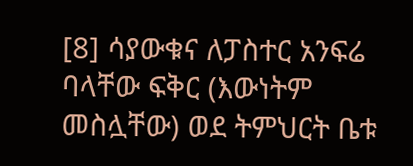[8] ሳያውቁና ለፓስተር አንፍሬ ባላቸው ፍቅር (እውነትም መስሏቸው) ወደ ትምህርት ቤቱ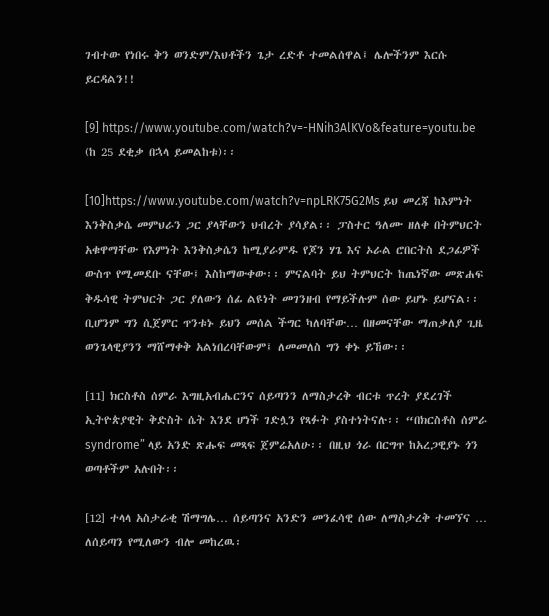ገብተው የነበሩ ቅን ወንድም/እህቶችን ጌታ ረድቶ ተመልሰዋል፤ ሌሎችንም እርሱ ይርዳልን!!

[9] https://www.youtube.com/watch?v=-HNih3AlKVo&feature=youtu.be (ከ 25 ደቂቃ በኋላ ይመልከቱ)፡፡

[10]https://www.youtube.com/watch?v=npLRK75G2Ms ይህ መረጃ ከእምነት እንቅስቃሴ መምህራን ጋር ያላቸውን ህብረት ያሳያል፡፡ ፓስተር ዓለሙ ዘለቀ በትምህርት አቁዋማቸው የእምነት እንቅስቃሴን ከሚያራምዱ የጆን ሃጌ እና ኦራል ሮበርትስ ደጋፊዎች ውስጥ የሚመደቡ ናቸው፤ እስከማውቀው፡፡ ምናልባት ይህ ትምህርት ከጤነኛው መጽሐፍ ቅዱሳዊ ትምህርት ጋር ያለውን ሰፊ ልዩነት መገንዘብ የማይችሉም ሰው ይሆኑ ይሆናል፡፡ ቢሆንም ግን ሲጀምር ጥንቱኑ ይህን መሰል ችግር ካለባቸው… በዘመናቸው ማጠቃለያ ጊዜ ወንጌላዊያንን ማሸማቀቅ አልነበረባቸውም፤ ለመመለስ ግን ቀኑ ይኸው፡፡

[11] ክርስቶስ ሰምራ እግዚአብሔርንና ሰይጣንን ለማስታረቅ ብርቱ ጥረት ያደረገች ኢትዮጵያዊት ቅድስት ሴት እንደ ሆነች ገድሏን የጻፉት ያስተነትናሉ፡፡ “በክርስቶስ ሰምራ syndrome” ላይ አንድ ጽሑፍ መጻፍ ጀምሬአለሁ፡፡ በዚህ ጎራ በርግጥ ከአረጋዊያኑ ጎን ወጣቶችም አሉበት፡፡

[12] ተላላ አስታራቂ ሽማግሌ… ሰይጣንና አንድን መንፈሳዊ ሰው ለማስታረቅ ተመኘና … ለሰይጣን የሚለውን ብሎ መከረዉ፡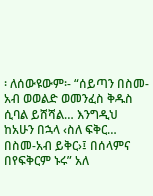፡ ለሰውዩውም፡- “ሰይጣን በስመ-አብ ወወልድ ወመንፈስ ቅዱስ ሲባል ይሸሻል… እንግዲህ ከአሁን በኋላ ‹ስለ ፍቅር… በስመ-አብ ይቅር›፤ በሰላምና በየፍቅርም ኑሩ” አለ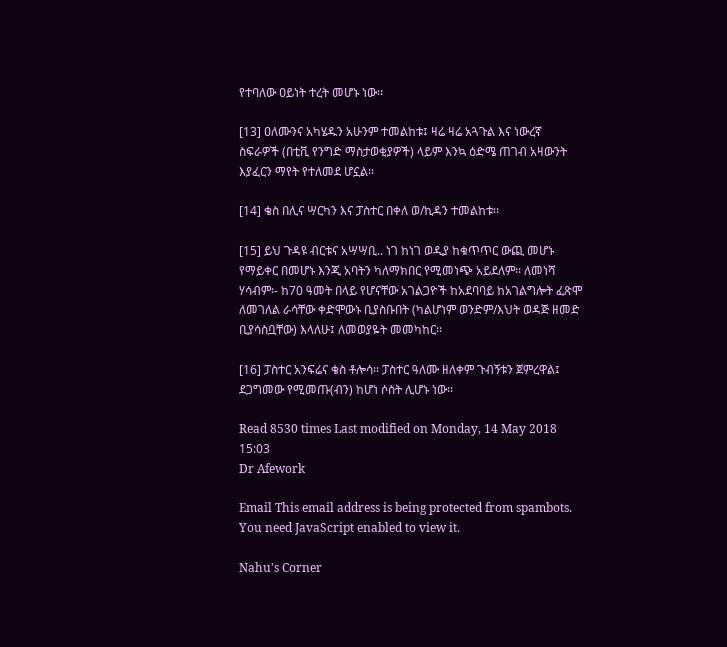የተባለው ዐይነት ተረት መሆኑ ነው፡፡

[13] ዐለሙንና አካሄዱን አሁንም ተመልከቱ፤ ዛሬ ዛሬ አጓጉል እና ነውረኛ ስፍራዎች (በቲቪ የንግድ ማስታወቂያዎች) ላይም እንኳ ዕድሜ ጠገብ አዛውንት እያፈርን ማየት የተለመደ ሆኗል፡፡

[14] ቄስ በሊና ሣርካን እና ፓስተር በቀለ ወ/ኪዳን ተመልከቱ፡፡

[15] ይህ ጉዳዩ ብርቱና አሣሣቢ.. ነገ ከነገ ወዲያ ከቁጥጥር ውጪ መሆኑ የማይቀር በመሆኑ እንጂ አባትን ካለማክበር የሚመነጭ አይደለም፡፡ ለመነሻ ሃሳብም፡- ከ70 ዓመት በላይ የሆናቸው አገልጋዮች ከአደባባይ ከአገልግሎት ፈጽሞ ለመገለል ራሳቸው ቀድሞውኑ ቢያስቡበት (ካልሆነም ወንድም/እህት ወዳጅ ዘመድ ቢያሳስቧቸው) እላለሁ፤ ለመወያዬት መመካከር፡፡

[16] ፓስተር አንፍሬና ቄስ ቶሎሳ፡፡ ፓስተር ዓለሙ ዘለቀም ጉብኝቱን ጀምረዋል፤ ደጋግመው የሚመጡ(ብን) ከሆነ ሶስት ሊሆኑ ነው፡፡

Read 8530 times Last modified on Monday, 14 May 2018 15:03
Dr Afework

Email This email address is being protected from spambots. You need JavaScript enabled to view it.

Nahu's Corner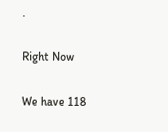.

Right Now

We have 118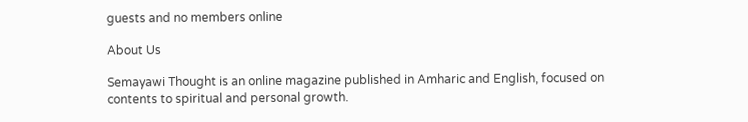guests and no members online

About Us

Semayawi Thought is an online magazine published in Amharic and English, focused on contents to spiritual and personal growth.